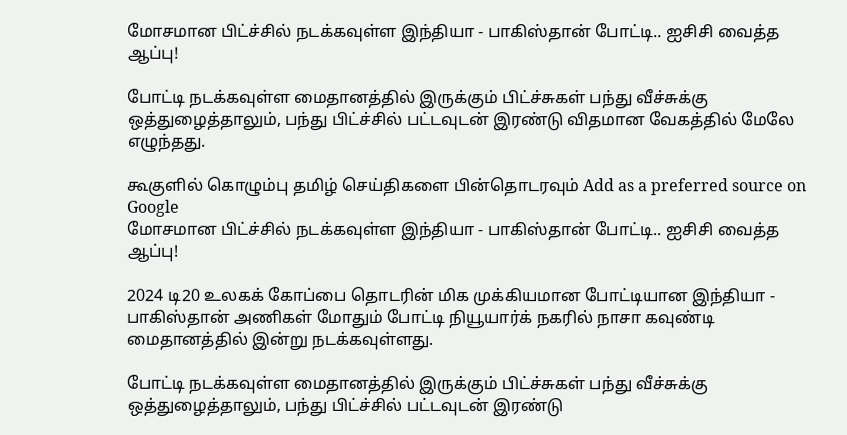மோசமான பிட்ச்சில் நடக்கவுள்ள இந்தியா - பாகிஸ்தான் போட்டி.. ஐசிசி வைத்த ஆப்பு!

போட்டி நடக்கவுள்ள மைதானத்தில் இருக்கும் பிட்ச்சுகள் பந்து வீச்சுக்கு ஒத்துழைத்தாலும், பந்து பிட்ச்சில் பட்டவுடன் இரண்டு விதமான வேகத்தில் மேலே எழுந்தது.

கூகுளில் கொழும்பு தமிழ் செய்திகளை பின்தொடரவும் Add as a preferred source on Google
மோசமான பிட்ச்சில் நடக்கவுள்ள இந்தியா - பாகிஸ்தான் போட்டி.. ஐசிசி வைத்த ஆப்பு!

2024 டி20 உலகக் கோப்பை தொடரின் மிக முக்கியமான போட்டியான இந்தியா - பாகிஸ்தான் அணிகள் மோதும் போட்டி நியூயார்க் நகரில் நாசா கவுண்டி மைதானத்தில் இன்று நடக்கவுள்ளது.

போட்டி நடக்கவுள்ள மைதானத்தில் இருக்கும் பிட்ச்சுகள் பந்து வீச்சுக்கு ஒத்துழைத்தாலும், பந்து பிட்ச்சில் பட்டவுடன் இரண்டு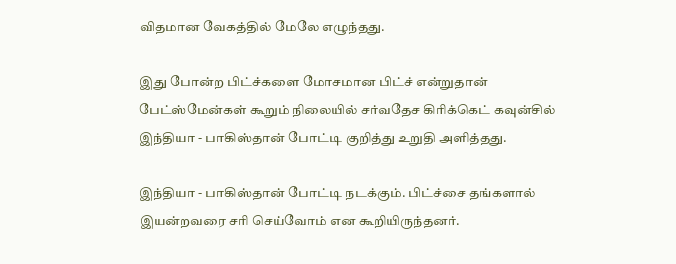விதமான வேகத்தில் மேலே எழுந்தது.

இது போன்ற பிட்ச்களை மோசமான பிட்ச் என்றுதான் பேட்ஸ்மேன்கள் கூறும் நிலையில் சர்வதேச கிரிக்கெட் கவுன்சில் இந்தியா - பாகிஸ்தான் போட்டி குறித்து உறுதி அளித்தது.

இந்தியா - பாகிஸ்தான் போட்டி நடக்கும். பிட்ச்சை தங்களால் இயன்றவரை சரி செய்வோம் என கூறியிருந்தனர்.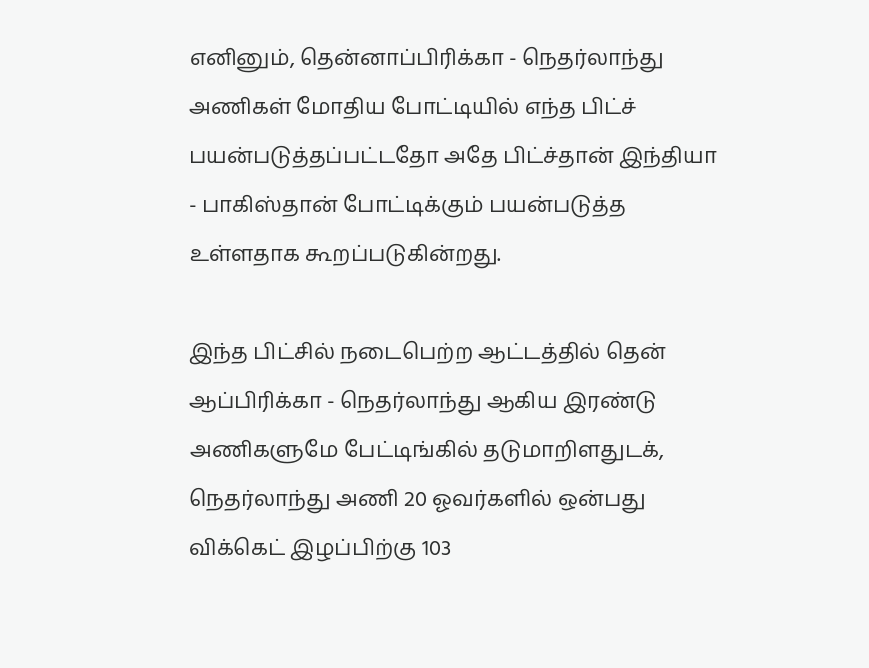எனினும், தென்னாப்பிரிக்கா - நெதர்லாந்து அணிகள் மோதிய போட்டியில் எந்த பிட்ச் பயன்படுத்தப்பட்டதோ அதே பிட்ச்தான் இந்தியா - பாகிஸ்தான் போட்டிக்கும் பயன்படுத்த உள்ளதாக கூறப்படுகின்றது.

இந்த பிட்சில் நடைபெற்ற ஆட்டத்தில் தென் ஆப்பிரிக்கா - நெதர்லாந்து ஆகிய இரண்டு அணிகளுமே பேட்டிங்கில் தடுமாறிளதுடக், நெதர்லாந்து அணி 20 ஓவர்களில் ஒன்பது விக்கெட் இழப்பிற்கு 103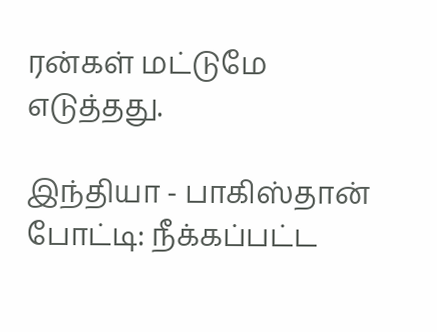ரன்கள் மட்டுமே எடுத்தது.

இந்தியா - பாகிஸ்தான் போட்டி: நீக்கப்பட்ட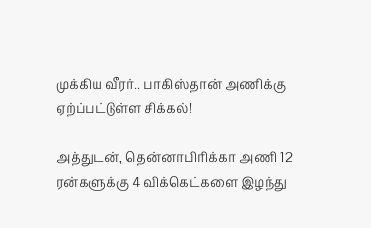முக்கிய வீரர்.. பாகிஸ்தான் அணிக்கு ஏற்ப்பட்டுள்ள சிக்கல்!

அத்துடன், தென்னாபிரிக்கா அணி 12 ரன்களுக்கு 4 விக்கெட்களை இழந்து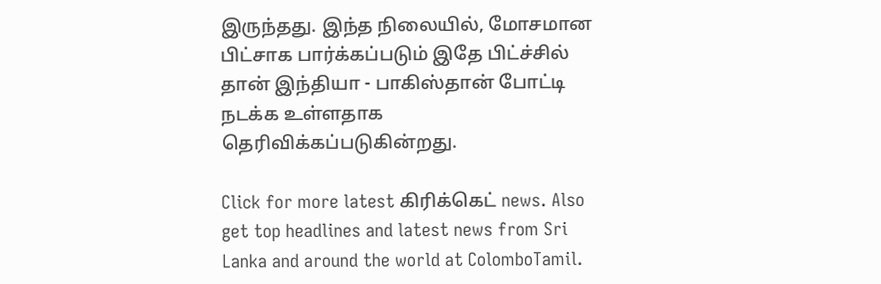இருந்தது. இந்த நிலையில், மோசமான பிட்சாக பார்க்கப்படும் இதே பிட்ச்சில் தான் இந்தியா - பாகிஸ்தான் போட்டி நடக்க உள்ளதாக தெரிவிக்கப்படுகின்றது.

Click for more latest கிரிக்கெட் news. Also get top headlines and latest news from Sri Lanka and around the world at ColomboTamil.